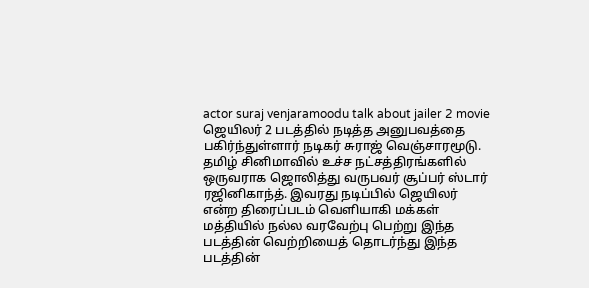actor suraj venjaramoodu talk about jailer 2 movie
ஜெயிலர் 2 படத்தில் நடித்த அனுபவத்தை பகிர்ந்துள்ளார் நடிகர் சுராஜ் வெஞ்சாரமூடு.
தமிழ் சினிமாவில் உச்ச நட்சத்திரங்களில் ஒருவராக ஜொலித்து வருபவர் சூப்பர் ஸ்டார் ரஜினிகாந்த். இவரது நடிப்பில் ஜெயிலர் என்ற திரைப்படம் வெளியாகி மக்கள் மத்தியில் நல்ல வரவேற்பு பெற்று இந்த படத்தின் வெற்றியைத் தொடர்ந்து இந்த படத்தின்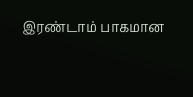இரண்டாம் பாகமான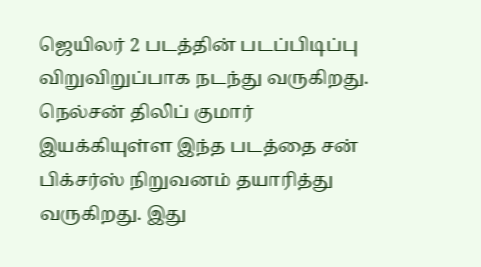ஜெயிலர் 2 படத்தின் படப்பிடிப்பு விறுவிறுப்பாக நடந்து வருகிறது.
நெல்சன் திலிப் குமார் இயக்கியுள்ள இந்த படத்தை சன் பிக்சர்ஸ் நிறுவனம் தயாரித்து வருகிறது. இது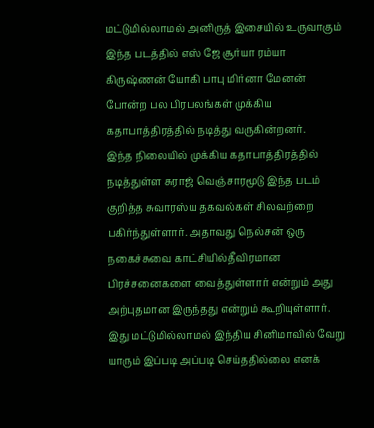மட்டுமில்லாமல் அனிருத் இசையில் உருவாகும் இந்த படத்தில் எஸ் ஜே சூர்யா ரம்யா கிருஷ்ணன் யோகி பாபு மிர்னா மேனன் போன்ற பல பிரபலங்கள் முக்கிய கதாபாத்திரத்தில் நடித்து வருகின்றனர்.
இந்த நிலையில் முக்கிய கதாபாத்திரத்தில் நடித்துள்ள சுராஜ் வெஞ்சாரமூடு இந்த படம் குறித்த சுவாரஸ்ய தகவல்கள் சிலவற்றை பகிர்ந்துள்ளார். அதாவது நெல்சன் ஒரு நகைச்சுவை காட்சியில்தீவிரமான பிரச்சனைகளை வைத்துள்ளார் என்றும் அது அற்புதமான இருந்தது என்றும் கூறியுள்ளார். இது மட்டுமில்லாமல் இந்திய சினிமாவில் வேறு யாரும் இப்படி அப்படி செய்ததில்லை எனக்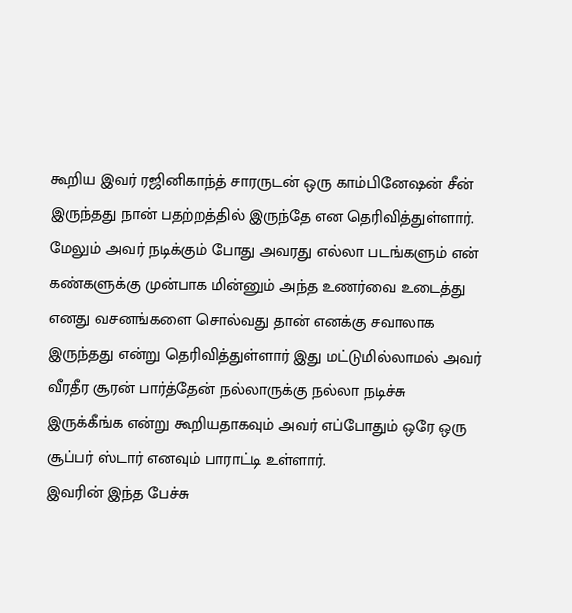கூறிய இவர் ரஜினிகாந்த் சாரருடன் ஒரு காம்பினேஷன் சீன் இருந்தது நான் பதற்றத்தில் இருந்தே என தெரிவித்துள்ளார்.
மேலும் அவர் நடிக்கும் போது அவரது எல்லா படங்களும் என் கண்களுக்கு முன்பாக மின்னும் அந்த உணர்வை உடைத்து எனது வசனங்களை சொல்வது தான் எனக்கு சவாலாக இருந்தது என்று தெரிவித்துள்ளார் இது மட்டுமில்லாமல் அவர் வீரதீர சூரன் பார்த்தேன் நல்லாருக்கு நல்லா நடிச்சு இருக்கீங்க என்று கூறியதாகவும் அவர் எப்போதும் ஒரே ஒரு சூப்பர் ஸ்டார் எனவும் பாராட்டி உள்ளார்.
இவரின் இந்த பேச்சு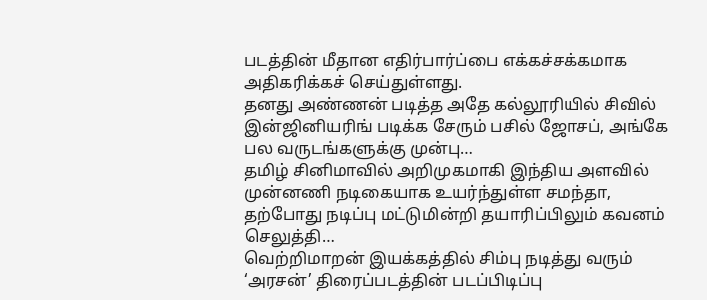படத்தின் மீதான எதிர்பார்ப்பை எக்கச்சக்கமாக அதிகரிக்கச் செய்துள்ளது.
தனது அண்ணன் படித்த அதே கல்லூரியில் சிவில் இன்ஜினியரிங் படிக்க சேரும் பசில் ஜோசப், அங்கே பல வருடங்களுக்கு முன்பு…
தமிழ் சினிமாவில் அறிமுகமாகி இந்திய அளவில் முன்னணி நடிகையாக உயர்ந்துள்ள சமந்தா, தற்போது நடிப்பு மட்டுமின்றி தயாரிப்பிலும் கவனம் செலுத்தி…
வெற்றிமாறன் இயக்கத்தில் சிம்பு நடித்து வரும் ‘அரசன்’ திரைப்படத்தின் படப்பிடிப்பு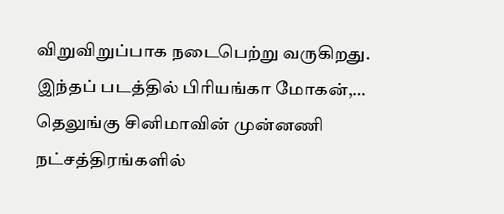விறுவிறுப்பாக நடைபெற்று வருகிறது. இந்தப் படத்தில் பிரியங்கா மோகன்,…
தெலுங்கு சினிமாவின் முன்னணி நட்சத்திரங்களில்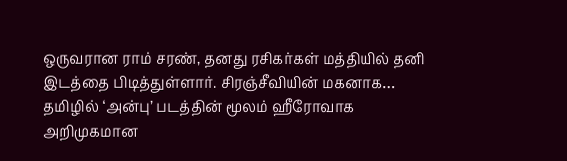ஒருவரான ராம் சரண், தனது ரசிகர்கள் மத்தியில் தனி இடத்தை பிடித்துள்ளார். சிரஞ்சீவியின் மகனாக…
தமிழில் ‘அன்பு’ படத்தின் மூலம் ஹீரோவாக அறிமுகமான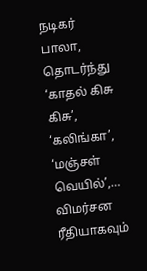நடிகர் பாலா, தொடர்ந்து ‘காதல் கிசு கிசு’, ‘கலிங்கா’, ‘மஞ்சள் வெயில்’,…
விமர்சன ரீதியாகவும்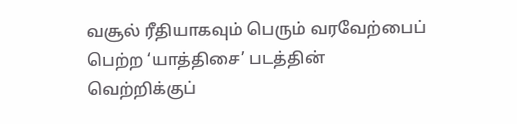வசூல் ரீதியாகவும் பெரும் வரவேற்பைப் பெற்ற ‘யாத்திசை’ படத்தின் வெற்றிக்குப்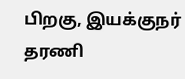பிறகு, இயக்குநர் தரணி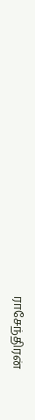ராசேந்திரன்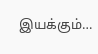இயக்கும்…